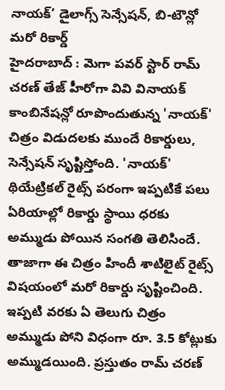నాయక్’ డైలాగ్స్ సెన్సేషన్, బి-టౌన్లో మరో రికార్డ్
హైదరాబాద్ : మెగా పవర్ స్టార్ రామ్ చరణ్ తేజ్ హీరోగా వివి వినాయక్ కాంబినేషన్లో రూపొందుతున్న 'నాయక్' చిత్రం విడుదలకు ముందే రికార్డులు, సెన్సేషన్ సృష్టిస్తోంది. 'నాయక్' థియేట్రికల్ రైట్స్ పరంగా ఇప్పటికే పలు ఏరియాల్లో రికార్డు స్థాయి ధరకు అమ్ముడు పోయిన సంగతి తెలిసిందే. తాజాగా ఈ చిత్రం హిందీ శాటిలైట్ రైట్స్ విషయంలో మరో రికార్డు సృష్టించింది. ఇప్పటి వరకు ఏ తెలుగు చిత్రం అమ్ముడు పోని విధంగా రూ. 3.5 కోట్లుకు అమ్ముడయింది. ప్రస్తుతం రామ్ చరణ్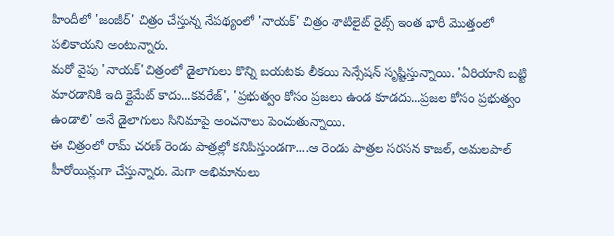హిందీలో 'జంజీర్' చిత్రం చేస్తున్న నేపథ్యంలో 'నాయక్' చిత్రం శాటిలైట్ రైట్స్ ఇంత భారీ మొత్తంలో పలికాయని అంటున్నారు.
మరో వైపు 'నాయక్'చిత్రంలో డైలాగులు కొన్ని బయటకు లీకయి సెన్సేషన్ సృష్టిస్తున్నాయి. 'ఏరియాని బట్టి మారడానికి ఇది క్లైమేట్ కాదు...కవరేజ్', 'ప్రభుత్వం కోసం ప్రజలు ఉండ కూడదు...ప్రజల కోసం ప్రభుత్వం ఉండాలి' అనే డైలాగులు సినిమాపై అంచనాలు పెంచుతున్నాయి.
ఈ చిత్రంలో రామ్ చరణ్ రెండు పాత్రల్లో కనిపిస్తుండగా....ఆ రెండు పాత్రల సరసన కాజల్, అమలపాల్ హీరోయిన్లుగా చేస్తున్నారు. మెగా అభిమానులు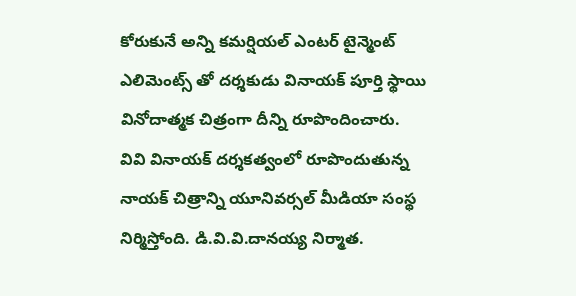కోరుకునే అన్ని కమర్షియల్ ఎంటర్ టైన్మెంట్ ఎలిమెంట్స్ తో దర్శకుడు వినాయక్ పూర్తి స్థాయి వినోదాత్మక చిత్రంగా దీన్ని రూపొందించారు.
వివి వినాయక్ దర్శకత్వంలో రూపొందుతున్న నాయక్ చిత్రాన్ని యూనివర్సల్ మీడియా సంస్థ నిర్మిస్తోంది. డి.వి.వి.దానయ్య నిర్మాత.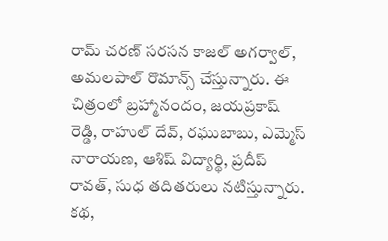రామ్ చరణ్ సరసన కాజల్ అగర్వాల్, అమలపాల్ రొమాన్స్ చేస్తున్నారు. ఈ చిత్రంలో బ్రహ్మానందం, జయప్రకాష్ రెడ్డి, రాహుల్ దేవ్, రఘుబాబు, ఎమ్మెస్ నారాయణ, ఆశిష్ విద్యార్థి, ప్రదీప్ రావత్, సుధ తదితరులు నటిస్తున్నారు. కథ,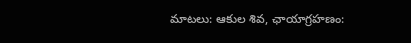మాటలు: ఆకుల శివ, ఛాయాగ్రహణం: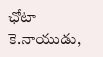ఛోటా కె.నాయుడు,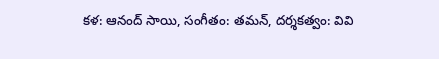కళ: ఆనంద్ సాయి, సంగీతం: తమన్, దర్శకత్వం: వివి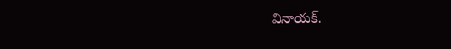వినాయక్.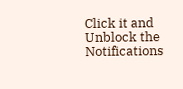Click it and Unblock the Notifications